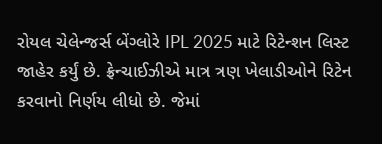રોયલ ચેલેન્જર્સ બેંગ્લોરે IPL 2025 માટે રિટેન્શન લિસ્ટ જાહેર કર્યું છે. ફ્રેન્ચાઈઝીએ માત્ર ત્રણ ખેલાડીઓને રિટેન કરવાનો નિર્ણય લીધો છે. જેમાં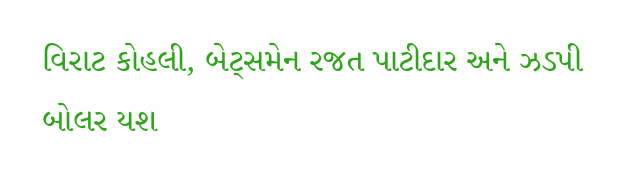વિરાટ કોહલી, બેટ્સમેન રજત પાટીદાર અને ઝડપી બોલર યશ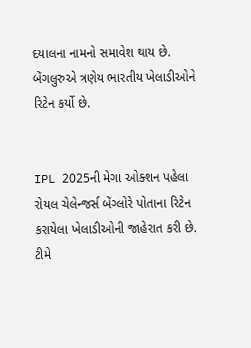દયાલના નામનો સમાવેશ થાય છે. બેંગલુરુએ ત્રણેય ભારતીય ખેલાડીઓને રિટેન કર્યો છે.


IPL 2025ની મેગા ઓક્શન પહેલા રોયલ ચેલેન્જર્સ બેંગ્લોરે પોતાના રિટેન કરાયેલા ખેલાડીઓની જાહેરાત કરી છે. ટીમે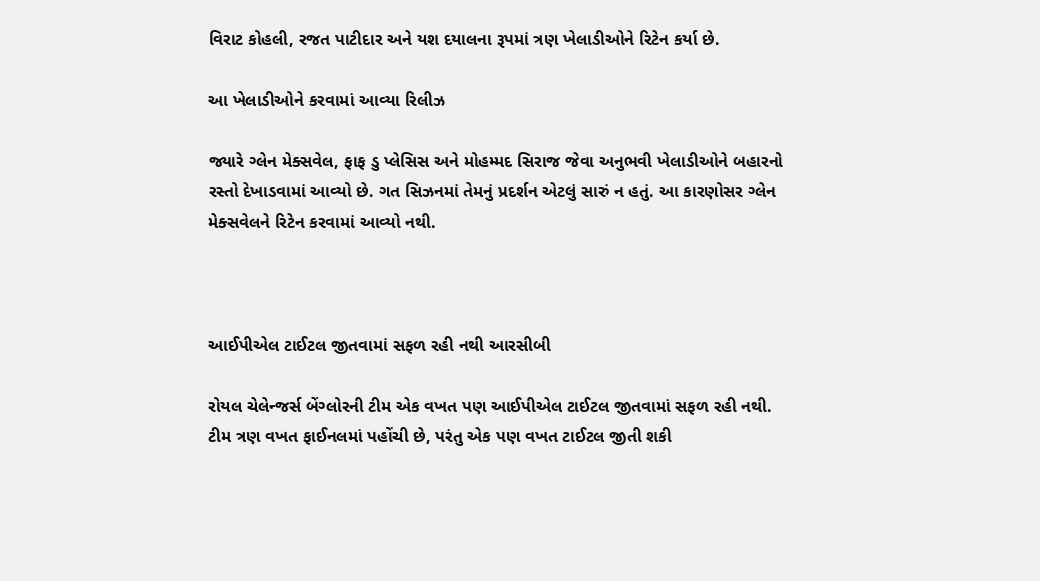વિરાટ કોહલી, રજત પાટીદાર અને યશ દયાલના રૂપમાં ત્રણ ખેલાડીઓને રિટેન કર્યા છે.

આ ખેલાડીઓને કરવામાં આવ્યા રિલીઝ

જ્યારે ગ્લેન મેક્સવેલ, ફાફ ડુ પ્લેસિસ અને મોહમ્મદ સિરાજ જેવા અનુભવી ખેલાડીઓને બહારનો રસ્તો દેખાડવામાં આવ્યો છે. ગત સિઝનમાં તેમનું પ્રદર્શન એટલું સારું ન હતું. આ કારણોસર ગ્લેન મેક્સવેલને રિટેન કરવામાં આવ્યો નથી.



આઈપીએલ ટાઈટલ જીતવામાં સફળ રહી નથી આરસીબી

રોયલ ચેલેન્જર્સ બેંગ્લોરની ટીમ એક વખત પણ આઈપીએલ ટાઈટલ જીતવામાં સફળ રહી નથી. ટીમ ત્રણ વખત ફાઈનલમાં પહોંચી છે, પરંતુ એક પણ વખત ટાઈટલ જીતી શકી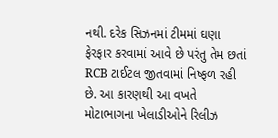નથી. દરેક સિઝનમાં ટીમમાં ઘણા ફેરફાર કરવામાં આવે છે પરંતુ તેમ છતાં RCB ટાઈટલ જીતવામાં નિષ્ફળ રહી છે. આ કારણથી આ વખતે મોટાભાગના ખેલાડીઓને રિલીઝ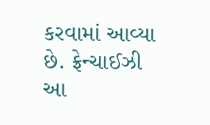કરવામાં આવ્યા છે. ફ્રેન્ચાઈઝી આ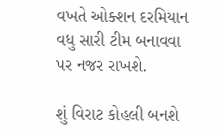વખતે ઓક્શન દરમિયાન વધુ સારી ટીમ બનાવવા પર નજર રાખશે.

શું વિરાટ કોહલી બનશે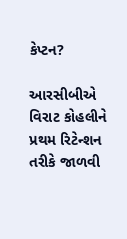કેપ્ટન?

આરસીબીએ વિરાટ કોહલીને પ્રથમ રિટેન્શન તરીકે જાળવી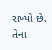રાખ્યો છે. તેના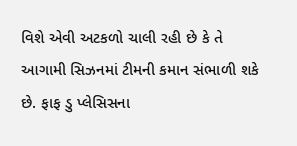વિશે એવી અટકળો ચાલી રહી છે કે તે આગામી સિઝનમાં ટીમની કમાન સંભાળી શકે છે. ફાફ ડુ પ્લેસિસના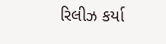રિલીઝ કર્યા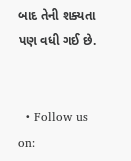બાદ તેની શક્યતા પણ વધી ગઈ છે.


  • Follow us on: